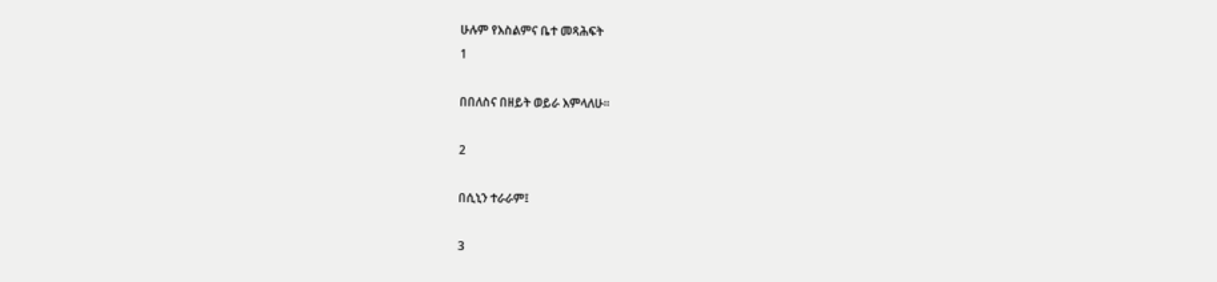ሁሉም የእስልምና ቤተ መጻሕፍት
1

በበለስና በዘይት ወይራ እምላለሁ፡፡

2

በሲኒን ተራራም፤

3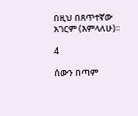በዚህ በጸጥተኛው አገርም (እምላለሁ)፡፡

4

ሰውን በጣም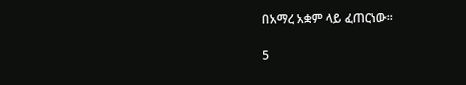በአማረ አቋም ላይ ፈጠርነው፡፡

5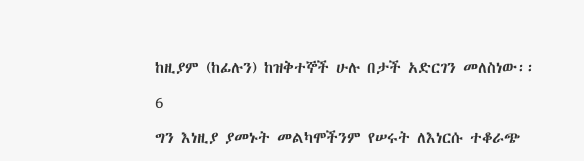ከዚያም (ከፊሉን) ከዝቅተኞች ሁሉ በታች አድርገን መለስነው፡፡

6

ግን እነዚያ ያመኑት መልካሞችንም የሠሩት ለእነርሱ ተቆራጭ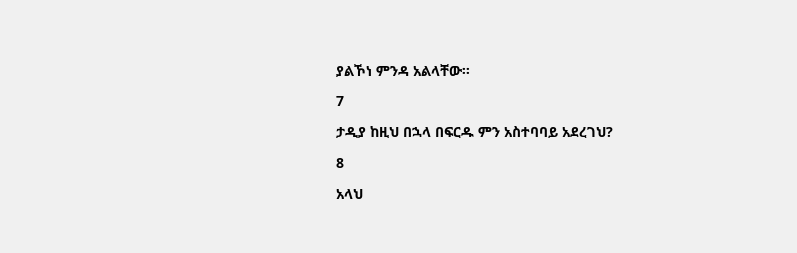ያልኾነ ምንዳ አልላቸው፡፡

7

ታዲያ ከዚህ በኋላ በፍርዱ ምን አስተባባይ አደረገህ?

8

አላህ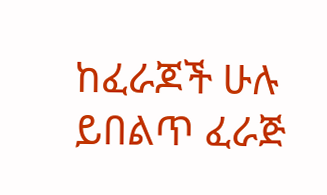ከፈራጆች ሁሉ ይበልጥ ፈራጅ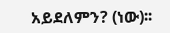አይደለምን? (ነው)፡፡